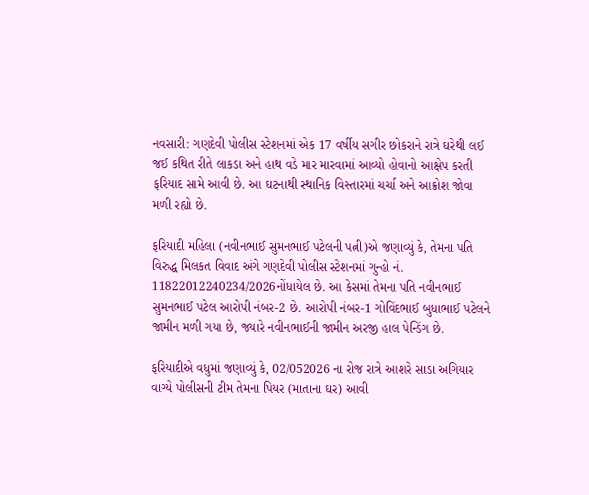નવસારી: ગણદેવી પોલીસ સ્ટેશનમાં એક 17 વર્ષીય સગીર છોકરાને રાત્રે ઘરેથી લઈ જઈ કથિત રીતે લાકડા અને હાથ વડે માર મારવામાં આવ્યો હોવાનો આક્ષેપ કરતી ફરિયાદ સામે આવી છે. આ ઘટનાથી સ્થાનિક વિસ્તારમાં ચર્ચા અને આક્રોશ જોવા મળી રહ્યો છે.

ફરિયાદી મહિલા (નવીનભાઈ સુમનભાઈ પટેલની પત્ની)એ જણાવ્યું કે, તેમના પતિ વિરુદ્ધ મિલકત વિવાદ અંગે ગણદેવી પોલીસ સ્ટેશનમાં ગુન્હો નં. 11822012240234/2026નોંધાયેલ છે. આ કેસમાં તેમના પતિ નવીનભાઈ સુમનભાઈ પટેલ આરોપી નંબર-2 છે. આરોપી નંબર-1 ગોવિંદભાઈ બુધાભાઈ પટેલને જામીન મળી ગયા છે, જ્યારે નવીનભાઈની જામીન અરજી હાલ પેન્ડિંગ છે.

ફરિયાદીએ વધુમાં જણાવ્યું કે, 02/052026 ના રોજ રાત્રે આશરે સાડા અગિયાર વાગ્યે પોલીસની ટીમ તેમના પિયર (માતાના ઘર) આવી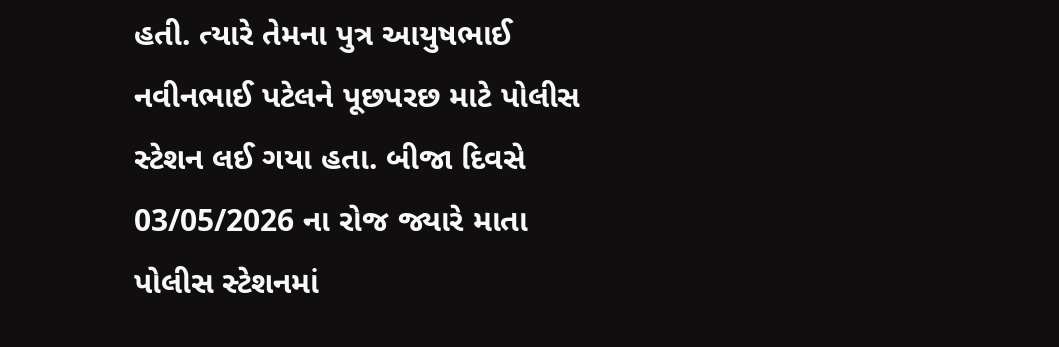હતી. ત્યારે તેમના પુત્ર આયુષભાઈ નવીનભાઈ પટેલને પૂછપરછ માટે પોલીસ સ્ટેશન લઈ ગયા હતા. બીજા દિવસે 03/05/2026 ના રોજ જ્યારે માતા પોલીસ સ્ટેશનમાં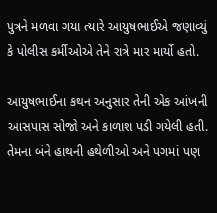પુત્રને મળવા ગયા ત્યારે આયુષભાઈએ જણાવ્યું કે પોલીસ કર્મીઓએ તેને રાત્રે માર માર્યો હતો.

આયુષભાઈના કથન અનુસાર તેની એક આંખની આસપાસ સોજો અને કાળાશ પડી ગયેલી હતી. તેમના બંને હાથની હથેળીઓ અને પગમાં પણ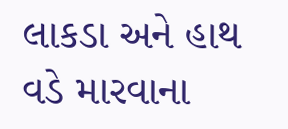લાકડા અને હાથ વડે મારવાના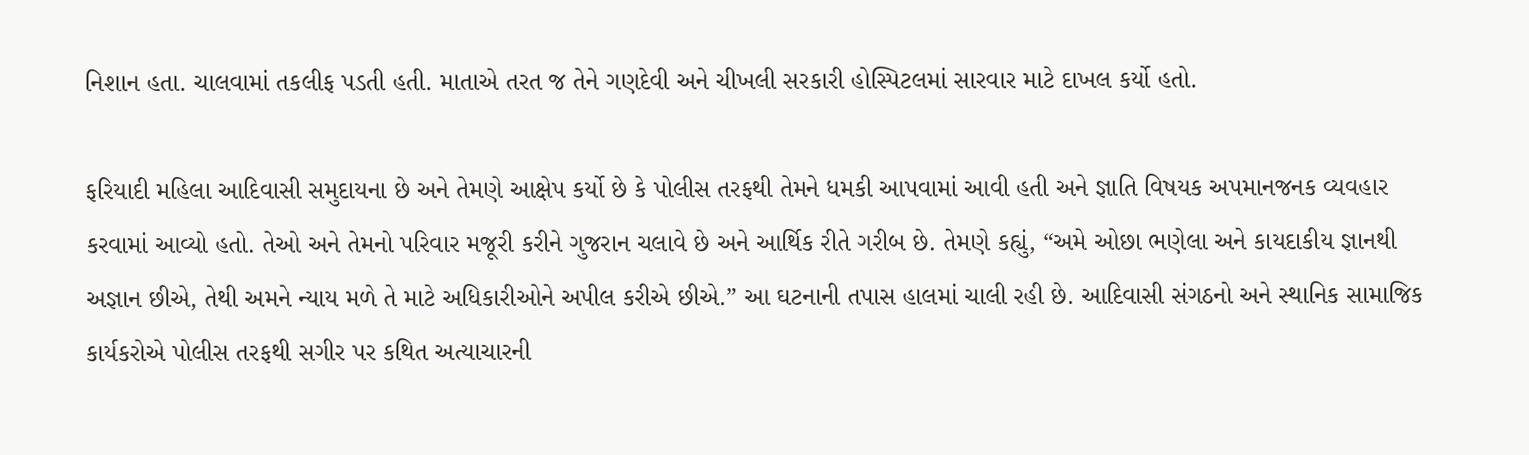નિશાન હતા. ચાલવામાં તકલીફ પડતી હતી. માતાએ તરત જ તેને ગણદેવી અને ચીખલી સરકારી હોસ્પિટલમાં સારવાર માટે દાખલ કર્યો હતો.

ફરિયાદી મહિલા આદિવાસી સમુદાયના છે અને તેમણે આક્ષેપ કર્યો છે કે પોલીસ તરફથી તેમને ધમકી આપવામાં આવી હતી અને જ્ઞાતિ વિષયક અપમાનજનક વ્યવહાર કરવામાં આવ્યો હતો. તેઓ અને તેમનો પરિવાર મજૂરી કરીને ગુજરાન ચલાવે છે અને આર્થિક રીતે ગરીબ છે. તેમણે કહ્યું, “અમે ઓછા ભણેલા અને કાયદાકીય જ્ઞાનથી અજ્ઞાન છીએ, તેથી અમને ન્યાય મળે તે માટે અધિકારીઓને અપીલ કરીએ છીએ.” આ ઘટનાની તપાસ હાલમાં ચાલી રહી છે. આદિવાસી સંગઠનો અને સ્થાનિક સામાજિક કાર્યકરોએ પોલીસ તરફથી સગીર પર કથિત અત્યાચારની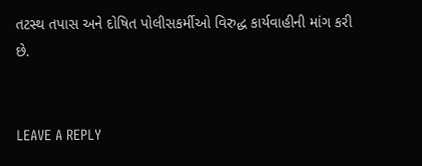તટસ્થ તપાસ અને દોષિત પોલીસકર્મીઓ વિરુદ્ધ કાર્યવાહીની માંગ કરી છે.


LEAVE A REPLY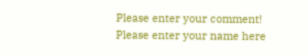Please enter your comment!
Please enter your name here